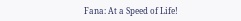Fana: At a Speed of Life!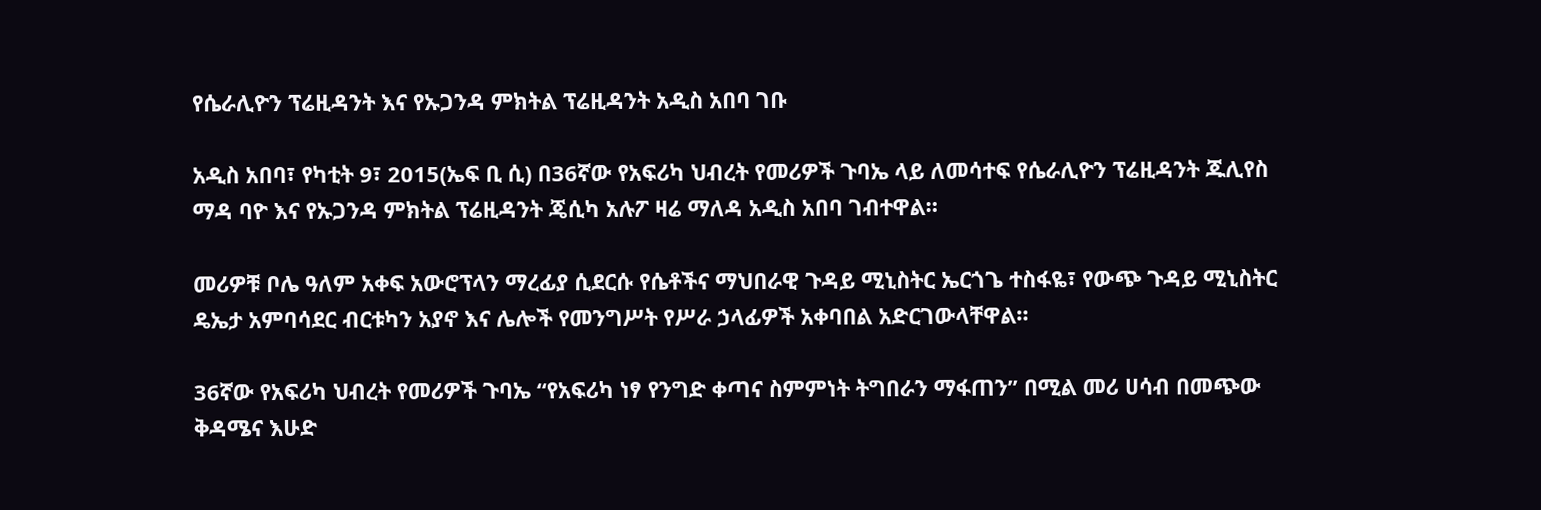የሴራሊዮን ፕሬዚዳንት እና የኡጋንዳ ምክትል ፕሬዚዳንት አዲስ አበባ ገቡ

አዲስ አበባ፣ የካቲት 9፣ 2015(ኤፍ ቢ ሲ) በ36ኛው የአፍሪካ ህብረት የመሪዎች ጉባኤ ላይ ለመሳተፍ የሴራሊዮን ፕሬዚዳንት ጁሊየስ ማዳ ባዮ እና የኡጋንዳ ምክትል ፕሬዚዳንት ጄሲካ አሉፖ ዛሬ ማለዳ አዲስ አበባ ገብተዋል።

መሪዎቹ ቦሌ ዓለም አቀፍ አውሮፕላን ማረፊያ ሲደርሱ የሴቶችና ማህበራዊ ጉዳይ ሚኒስትር ኤርጎጌ ተስፋዬ፣ የውጭ ጉዳይ ሚኒስትር ዴኤታ አምባሳደር ብርቱካን አያኖ እና ሌሎች የመንግሥት የሥራ ኃላፊዎች አቀባበል አድርገውላቸዋል።

36ኛው የአፍሪካ ህብረት የመሪዎች ጉባኤ “የአፍሪካ ነፃ የንግድ ቀጣና ስምምነት ትግበራን ማፋጠን” በሚል መሪ ሀሳብ በመጭው ቅዳሜና እሁድ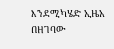እንደሚካሄድ ኢዜአ በዘገባው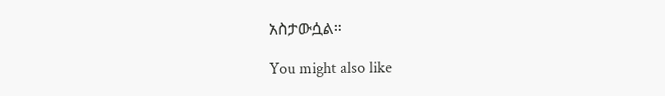አስታውሷል።

You might also like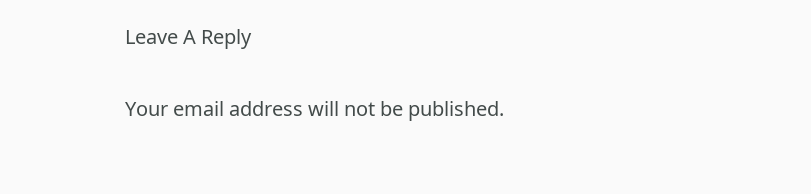Leave A Reply

Your email address will not be published.